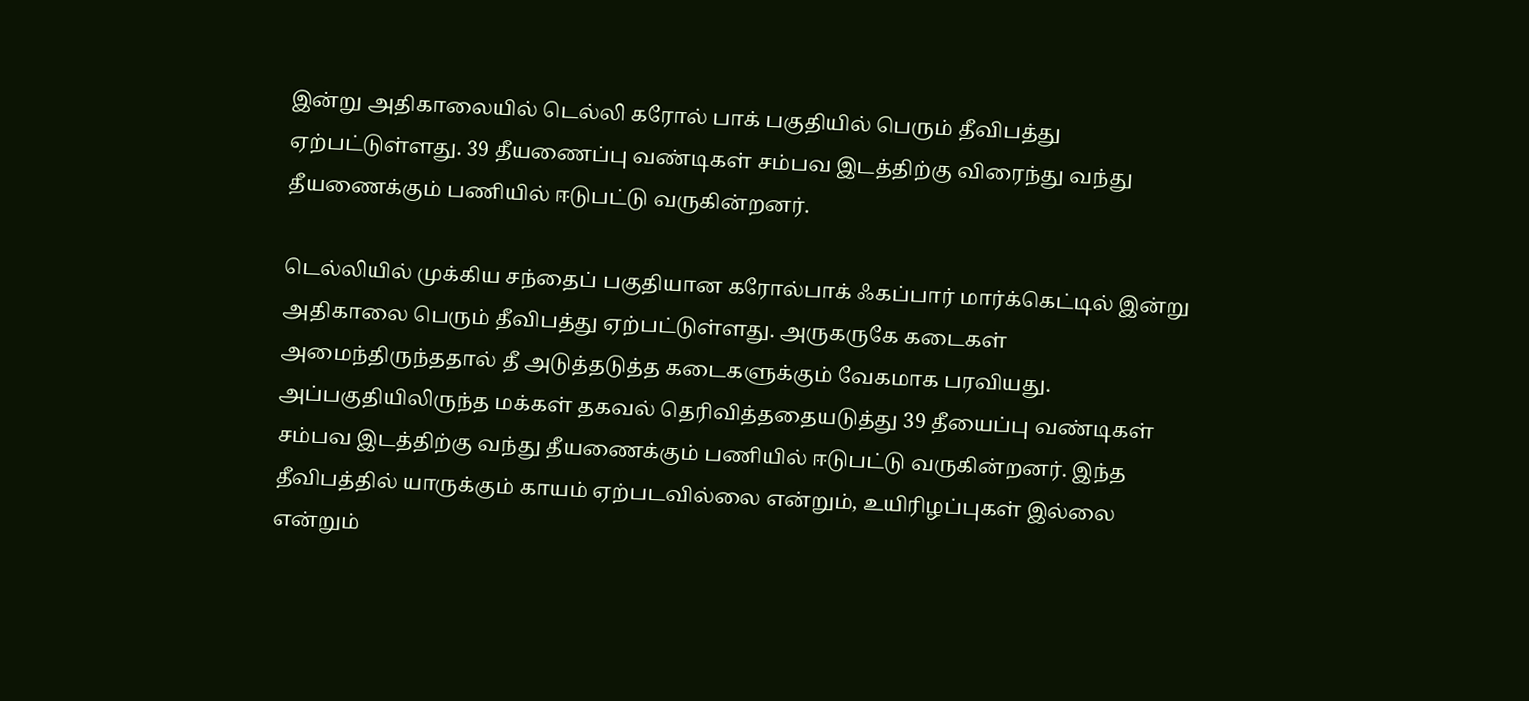இன்று அதிகாலையில் டெல்லி கரோல் பாக் பகுதியில் பெரும் தீவிபத்து ஏற்பட்டுள்ளது. 39 தீயணைப்பு வண்டிகள் சம்பவ இடத்திற்கு விரைந்து வந்து தீயணைக்கும் பணியில் ஈடுபட்டு வருகின்றனர்.

டெல்லியில் முக்கிய சந்தைப் பகுதியான கரோல்பாக் ஃகப்பார் மார்க்கெட்டில் இன்று அதிகாலை பெரும் தீவிபத்து ஏற்பட்டுள்ளது. அருகருகே கடைகள் அமைந்திருந்ததால் தீ அடுத்தடுத்த கடைகளுக்கும் வேகமாக பரவியது. அப்பகுதியிலிருந்த மக்கள் தகவல் தெரிவித்ததையடுத்து 39 தீயைப்பு வண்டிகள் சம்பவ இடத்திற்கு வந்து தீயணைக்கும் பணியில் ஈடுபட்டு வருகின்றனர். இந்த தீவிபத்தில் யாருக்கும் காயம் ஏற்படவில்லை என்றும், உயிரிழப்புகள் இல்லை என்றும்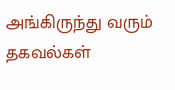அங்கிருந்து வரும் தகவல்கள்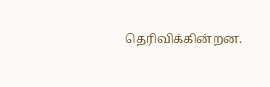தெரிவிக்கின்றன.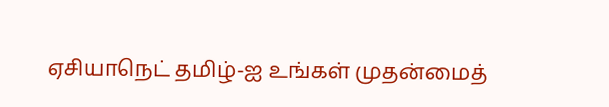ஏசியாநெட் தமிழ்-ஐ உங்கள் முதன்மைத்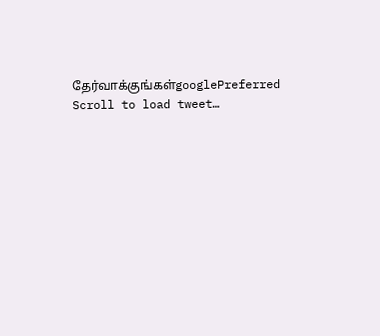தேர்வாக்குங்கள்googlePreferred
Scroll to load tweet…